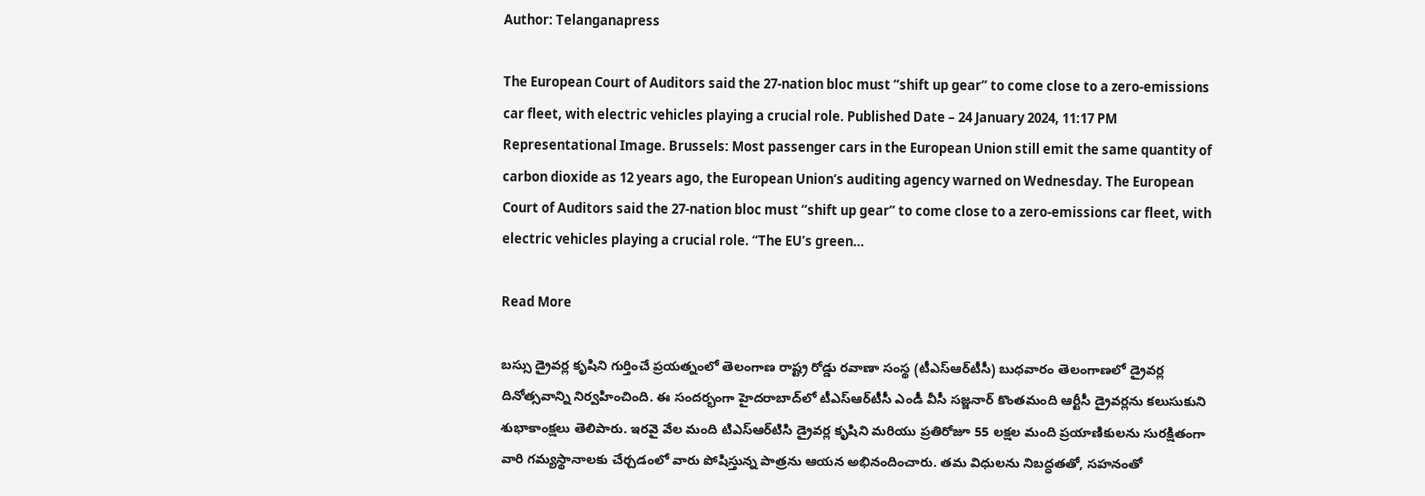Author: Telanganapress

The European Court of Auditors said the 27-nation bloc must “shift up gear” to come close to a zero-emissions car fleet, with electric vehicles playing a crucial role. Published Date – 24 January 2024, 11:17 PM Representational Image. Brussels: Most passenger cars in the European Union still emit the same quantity of carbon dioxide as 12 years ago, the European Union‘s auditing agency warned on Wednesday. The European Court of Auditors said the 27-nation bloc must “shift up gear” to come close to a zero-emissions car fleet, with electric vehicles playing a crucial role. “The EU’s green…

Read More

బస్సు డ్రైవర్ల కృషిని గుర్తించే ప్రయత్నంలో తెలంగాణ రాష్ట్ర రోడ్డు రవాణా సంస్థ (టీఎస్‌ఆర్‌టీసీ) బుధవారం తెలంగాణలో డ్రైవర్ల దినోత్సవాన్ని నిర్వహించింది. ఈ సందర్భంగా హైదరాబాద్‌లో టీఎస్‌ఆర్‌టీసీ ఎండీ వీసీ సజ్జనార్‌ కొంతమంది ఆర్టీసీ డ్రైవర్లను కలుసుకుని శుభాకాంక్షలు తెలిపారు. ఇరవై వేల మంది టిఎస్‌ఆర్‌టిసి డ్రైవర్ల కృషిని మరియు ప్రతిరోజూ 55 లక్షల మంది ప్రయాణికులను సురక్షితంగా వారి గమ్యస్థానాలకు చేర్చడంలో వారు పోషిస్తున్న పాత్రను ఆయన అభినందించారు. తమ విధులను నిబద్ధతతో, సహనంతో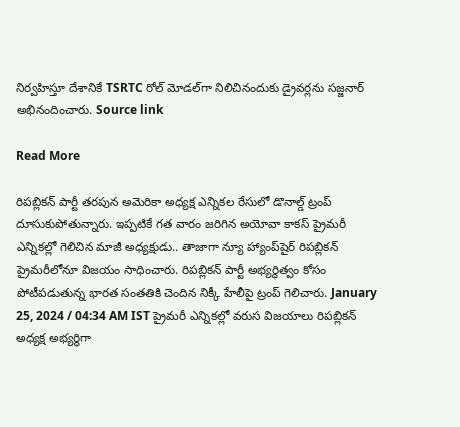నిర్వహిస్తూ దేశానికే TSRTC రోల్ మోడల్‌గా నిలిచినందుకు డ్రైవర్లను సజ్జనార్ అభినందించారు. Source link

Read More

రిపబ్లికన్‌ పార్టీ తరపున అమెరికా అధ్యక్ష ఎన్నికల రేసులో డొనాల్డ్‌ ట్రంప్‌ దూసుకుపోతున్నారు. ఇప్పటికే గత వారం జరిగిన అయోవా కాకస్‌ ప్రైమరీ ఎన్నికల్లో గెలిచిన మాజీ అధ్యక్షుడు.. తాజాగా న్యూ హ్యాంప్‌షైర్‌ రిపబ్లికన్‌ ప్రైమరీలోనూ విజయం సాధించారు. రిపబ్లికన్‌ పార్టీ అభ్యర్థిత్వం కోసం పోటీపడుతున్న భారత సంతతికి చెందిన నిక్కీ హేలీపై ట్రంప్‌ గెలిచారు. January 25, 2024 / 04:34 AM IST ప్రైమరీ ఎన్నికల్లో వరుస విజయాలు రిపబ్లికన్‌ అధ్యక్ష అభ్యర్థిగా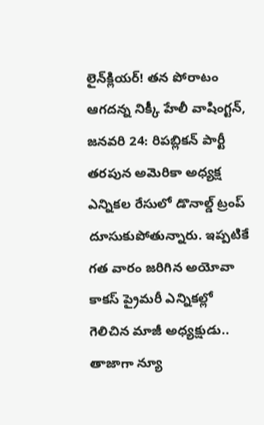లైన్‌క్లియర్‌! తన పోరాటం ఆగదన్న నిక్కీ హేలీ వాషింగ్టన్‌, జనవరి 24: రిపబ్లికన్‌ పార్టీ తరపున అమెరికా అధ్యక్ష ఎన్నికల రేసులో డొనాల్డ్‌ ట్రంప్‌ దూసుకుపోతున్నారు. ఇప్పటికే గత వారం జరిగిన అయోవా కాకస్‌ ప్రైమరీ ఎన్నికల్లో గెలిచిన మాజీ అధ్యక్షుడు.. తాజాగా న్యూ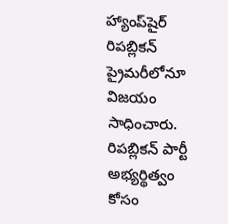హ్యాంప్‌షైర్‌ రిపబ్లికన్‌ ప్రైమరీలోనూ విజయం సాధించారు. రిపబ్లికన్‌ పార్టీ అభ్యర్థిత్వం కోసం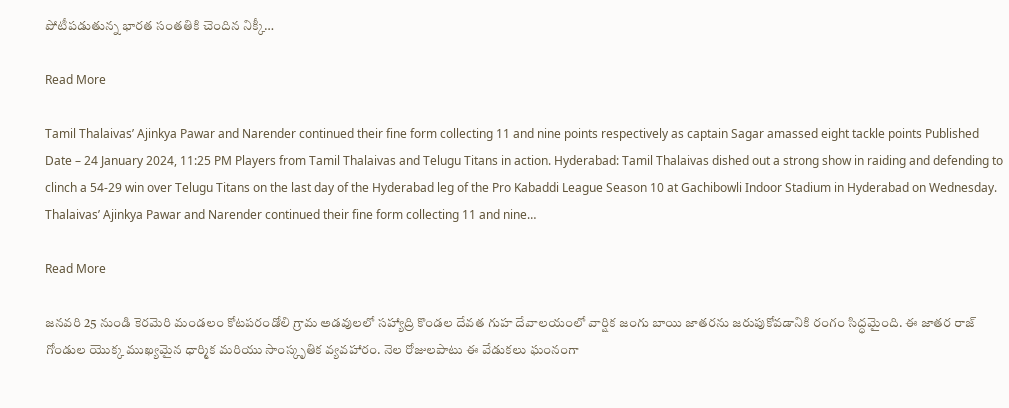పోటీపడుతున్న భారత సంతతికి చెందిన నిక్కీ…

Read More

Tamil Thalaivas’ Ajinkya Pawar and Narender continued their fine form collecting 11 and nine points respectively as captain Sagar amassed eight tackle points Published Date – 24 January 2024, 11:25 PM Players from Tamil Thalaivas and Telugu Titans in action. Hyderabad: Tamil Thalaivas dished out a strong show in raiding and defending to clinch a 54-29 win over Telugu Titans on the last day of the Hyderabad leg of the Pro Kabaddi League Season 10 at Gachibowli Indoor Stadium in Hyderabad on Wednesday. Thalaivas’ Ajinkya Pawar and Narender continued their fine form collecting 11 and nine…

Read More

జనవరి 25 నుండి కెరమెరి మండలం కోటపరండోలి గ్రామ అడవులలో సహ్యాద్రి కొండల దేవత గుహ దేవాలయంలో వార్షిక జంగు బాయి జాతరను జరుపుకోవడానికి రంగం సిద్ధమైంది. ఈ జాతర రాజ్ గోండుల యొక్క ముఖ్యమైన ధార్మిక మరియు సాంస్కృతిక వ్యవహారం. నెల రోజులపాటు ఈ వేడుకలు ఘంనంగా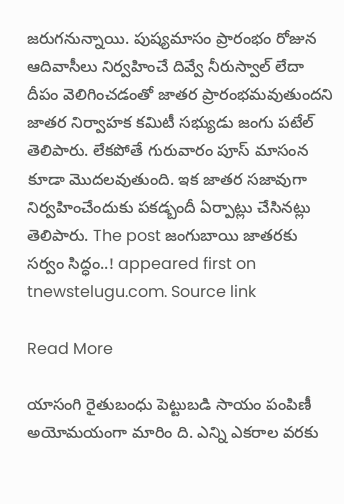జరుగనున్నాయి. పుష్యమాసం ప్రారంభం రోజున ఆదివాసీలు నిర్వహించే దివ్వే నీరుస్వాల్‌ లేదా దీపం వెలిగించడంతో జాతర ప్రారంభమవుతుందని జాతర నిర్వాహక కమిటీ సభ్యుడు జంగు పటేల్‌ తెలిపారు. లేకపోతే గురువారం పూస్ మాసంన కూడా మొదలవుతుంది. ఇక జాతర సజావుగా నిర్వహించేందుకు పకడ్బందీ ఏర్పాట్లు చేసినట్లు తెలిపారు. The post జంగుబాయి జాతరకు సర్వం సిద్ధం..! appeared first on tnewstelugu.com. Source link

Read More

యాసంగి రైతుబంధు పెట్టుబడి సాయం పంపిణీ అయోమయంగా మారిం ది. ఎన్ని ఎకరాల వరకు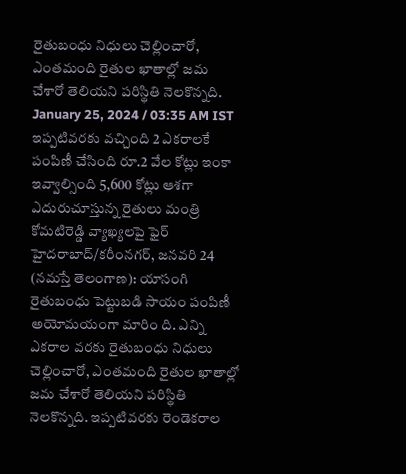రైతుబంధు నిధులు చెల్లించారో, ఎంతమంది రైతుల ఖాతాల్లో జమ చేశారో తెలియని పరిస్థితి నెలకొన్నది. January 25, 2024 / 03:35 AM IST ఇప్పటివరకు వచ్చింది 2 ఎకరాలకే పంపిణీ చేసింది రూ.2 వేల కోట్లు ఇంకా ఇవ్వాల్సింది 5,600 కోట్లు ఆశగా ఎదురుచూస్తున్న రైతులు మంత్రి కోమటిరెడ్డి వ్యాఖ్యలపై ఫైర్‌ హైదరాబాద్‌/కరీంనగర్‌, జనవరి 24 (నమస్తే తెలంగాణ): యాసంగి రైతుబంధు పెట్టుబడి సాయం పంపిణీ అయోమయంగా మారిం ది. ఎన్ని ఎకరాల వరకు రైతుబంధు నిధులు చెల్లించారో, ఎంతమంది రైతుల ఖాతాల్లో జమ చేశారో తెలియని పరిస్థితి నెలకొన్నది. ఇప్పటివరకు రెండెకరాల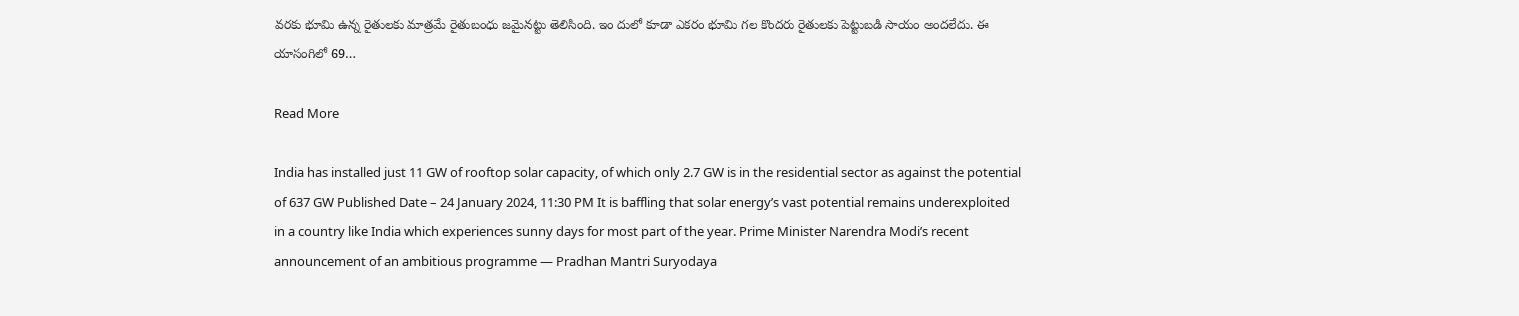వరకు భూమి ఉన్న రైతులకు మాత్రమే రైతుబంధు జమైనట్టు తెలిసింది. ఇం దులో కూడా ఎకరం భూమి గల కొందరు రైతులకు పెట్టుబడి సాయం అందలేదు. ఈ యాసంగిలో 69…

Read More

India has installed just 11 GW of rooftop solar capacity, of which only 2.7 GW is in the residential sector as against the potential of 637 GW Published Date – 24 January 2024, 11:30 PM It is baffling that solar energy’s vast potential remains underexploited in a country like India which experiences sunny days for most part of the year. Prime Minister Narendra Modi’s recent announcement of an ambitious programme — Pradhan Mantri Suryodaya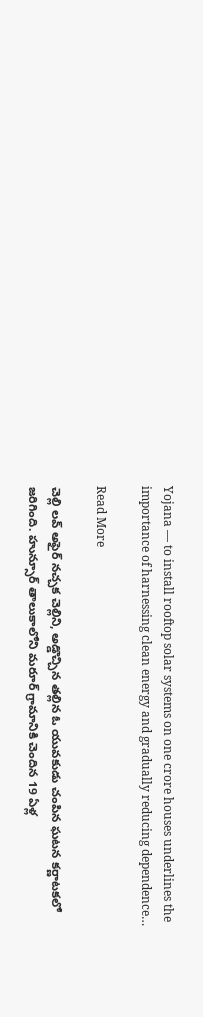Yojana — to install rooftop solar systems on one crore houses underlines the importance of harnessing clean energy and gradually reducing dependence…

Read More

చెల్లి లవ్ అఫైర్ నచ్చక చెల్లిని, అడ్డొచ్చిన తల్లిన ఓ యువకుడు చంపిన ఘటన కర్ణాటకలో జరిగింది. హున్సూర్ తాలుకాలోని మరూర్ గ్రామానికి చెందిన 19 ఏళ్ల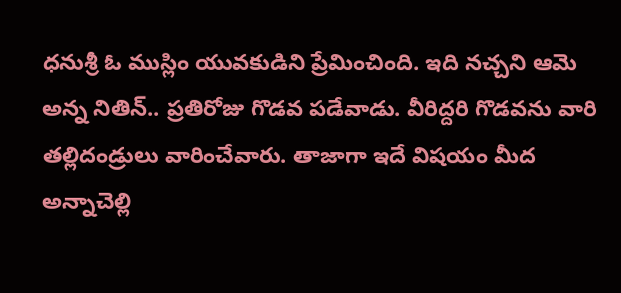ధనుశ్రీ ఓ ముస్లిం యువకుడిని ప్రేమించింది. ఇది నచ్చని ఆమె అన్న నితిన్.. ప్రతిరోజు గొడవ పడేవాడు. వీరిద్దరి గొడవను వారి తల్లిదండ్రులు వారించేవారు. తాజాగా ఇదే విషయం మీద అన్నాచెల్లి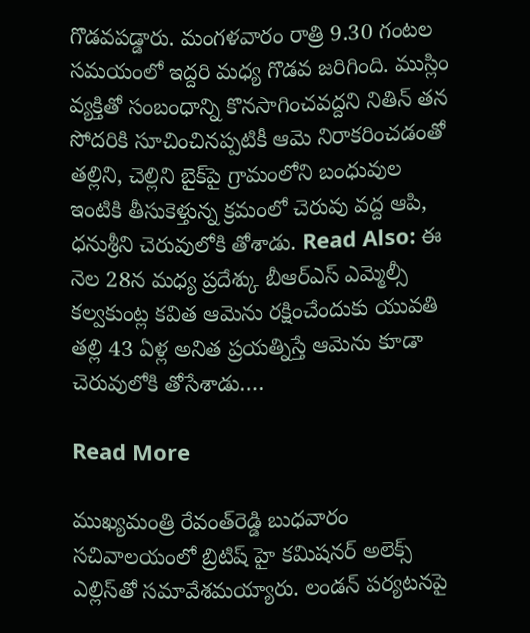గొడవపడ్డారు. మంగళవారం రాత్రి 9.30 గంటల సమయంలో ఇద్దరి మధ్య గొడవ జరిగింది. ముస్లిం వ్యక్తితో సంబంధాన్ని కొనసాగించవద్దని నితిన్ తన సోదరికి సూచించినప్పటికీ ఆమె నిరాకరించడంతో తల్లిని, చెల్లిని బైక్‌పై గ్రామంలోని బంధువుల ఇంటికి తీసుకెళ్తున్న క్రమంలో చెరువు వద్ద ఆపి, ధనుశ్రీని చెరువులోకి తోశాడు. Read Also: ఈ నెల 28న మధ్య ప్రదేశ్కు బీఆర్ఎస్ ఎమ్మెల్సీ కల్వకుంట్ల కవిత ఆమెను రక్షించేందుకు యువతి తల్లి 43 ఏళ్ల అనిత ప్రయత్నిస్తే ఆమెను కూడా చెరువులోకి తోసేశాడు.…

Read More

ముఖ్యమంత్రి రేవంత్‌రెడ్డి బుధవారం సచివాలయంలో బ్రిటిష్‌ హై కమిషనర్‌ అలెక్స్‌ ఎల్లిస్‌తో సమావేశమయ్యారు. లండన్‌ పర్యటనపై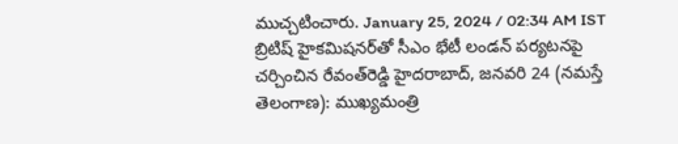ముచ్చటించారు. January 25, 2024 / 02:34 AM IST బ్రిటిష్‌ హైకమిషనర్‌తో సీఎం భేటీ లండన్‌ పర్యటనపై చర్చించిన రేవంత్‌రెడ్డి హైదరాబాద్‌, జనవరి 24 (నమస్తే తెలంగాణ): ముఖ్యమంత్రి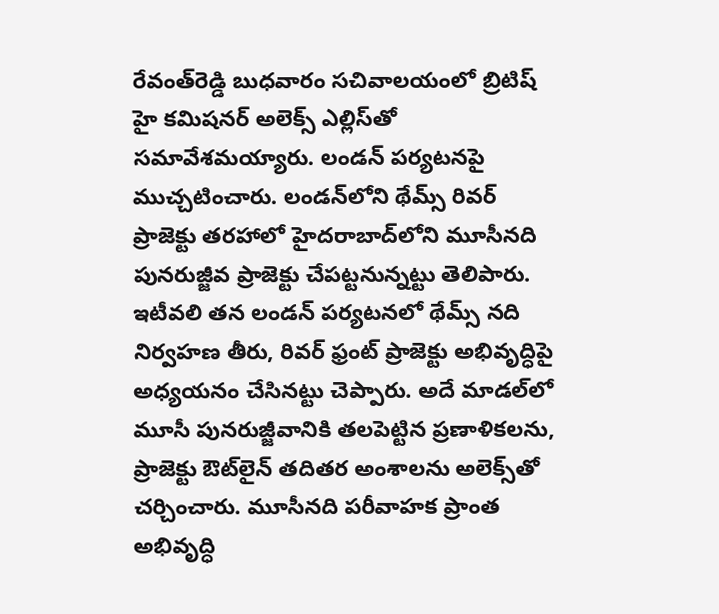రేవంత్‌రెడ్డి బుధవారం సచివాలయంలో బ్రిటిష్‌ హై కమిషనర్‌ అలెక్స్‌ ఎల్లిస్‌తో సమావేశమయ్యారు. లండన్‌ పర్యటనపై ముచ్చటించారు. లండన్‌లోని థేమ్స్‌ రివర్‌ ప్రాజెక్టు తరహాలో హైదరాబాద్‌లోని మూసీనది పునరుజ్జీవ ప్రాజెక్టు చేపట్టనున్నట్టు తెలిపారు. ఇటీవలి తన లండన్‌ పర్యటనలో థేమ్స్‌ నది నిర్వహణ తీరు, రివర్‌ ఫ్రంట్‌ ప్రాజెక్టు అభివృద్ధిపై అధ్యయనం చేసినట్టు చెప్పారు. అదే మాడల్‌లో మూసీ పునరుజ్జీవానికి తలపెట్టిన ప్రణాళికలను, ప్రాజెక్టు ఔట్‌లైన్‌ తదితర అంశాలను అలెక్స్‌తో చర్చించారు. మూసీనది పరీవాహక ప్రాంత అభివృద్ధి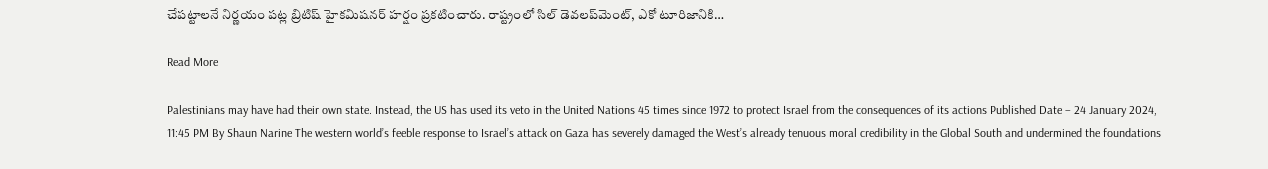చేపట్టాలనే నిర్ణయం పట్ల బ్రిటిష్‌ హైకమిషనర్‌ హర్షం ప్రకటించారు. రాష్ట్రంలో సిల్‌ డెవలప్‌మెంట్‌, ఎకో టూరిజానికి…

Read More

Palestinians may have had their own state. Instead, the US has used its veto in the United Nations 45 times since 1972 to protect Israel from the consequences of its actions Published Date – 24 January 2024, 11:45 PM By Shaun Narine The western world’s feeble response to Israel’s attack on Gaza has severely damaged the West’s already tenuous moral credibility in the Global South and undermined the foundations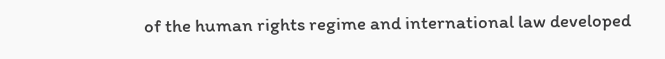of the human rights regime and international law developed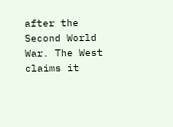after the Second World War. The West claims it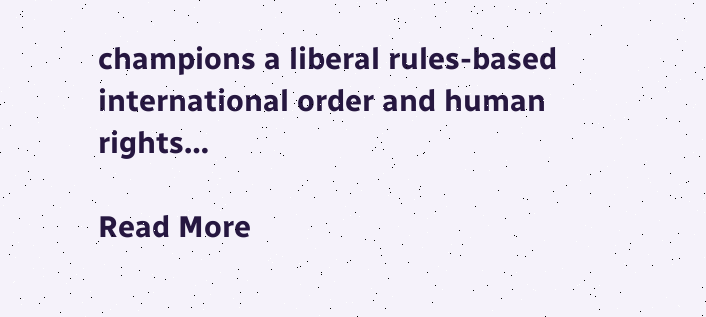champions a liberal rules-based international order and human rights…

Read More